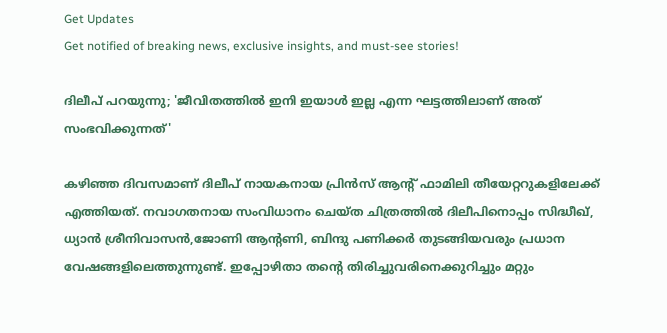Get Updates
Get notified of breaking news, exclusive insights, and must-see stories!

ദിലീപ് പറയുന്നു; 'ജീവിതത്തില്‍ ഇനി ഇയാള്‍ ഇല്ല എന്ന ഘട്ടത്തിലാണ് അത് സംഭവിക്കുന്നത്'

കഴിഞ്ഞ ദിവസമാണ് ദിലീപ് നായകനായ പ്രിന്‍സ് ആന്റ് ഫാമിലി തീയേറ്ററുകളിലേക്ക് എത്തിയത്. നവാഗതനായ സംവിധാനം ചെയ്ത ചിത്രത്തില്‍ ദിലീപിനൊപ്പം സിദ്ധീഖ്, ധ്യാന്‍ ശ്രീനിവാസന്‍,ജോണി ആന്റണി, ബിന്ദു പണിക്കര്‍ തുടങ്ങിയവരും പ്രധാന വേഷങ്ങളിലെത്തുന്നുണ്ട്. ഇപ്പോഴിതാ തന്റെ തിരിച്ചുവരിനെക്കുറിച്ചും മറ്റും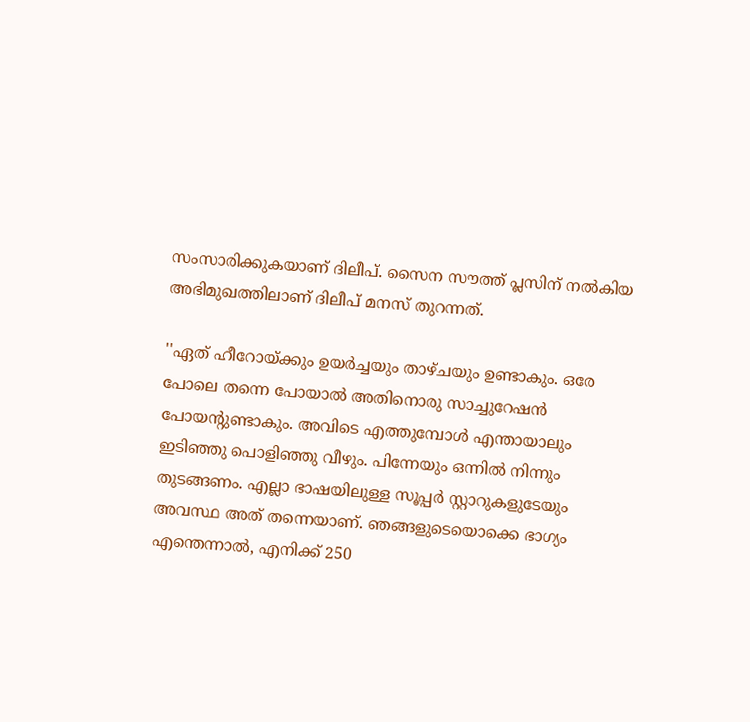സംസാരിക്കുകയാണ് ദിലീപ്. സൈന സൗത്ത് പ്ലസിന് നല്‍കിയ അഭിമുഖത്തിലാണ് ദിലീപ് മനസ് തുറന്നത്.

''ഏത് ഹീറോയ്ക്കും ഉയര്‍ച്ചയും താഴ്ചയും ഉണ്ടാകും. ഒരേ പോലെ തന്നെ പോയാല്‍ അതിനൊരു സാച്ചുറേഷന്‍ പോയന്റുണ്ടാകും. അവിടെ എത്തുമ്പോള്‍ എന്തായാലും ഇടിഞ്ഞു പൊളിഞ്ഞു വീഴും. പിന്നേയും ഒന്നില്‍ നിന്നും തുടങ്ങണം. എല്ലാ ഭാഷയിലുള്ള സൂപ്പര്‍ സ്റ്റാറുകളുടേയും അവസ്ഥ അത് തന്നെയാണ്. ഞങ്ങളുടെയൊക്കെ ഭാഗ്യം എന്തെന്നാല്‍, എനിക്ക് 250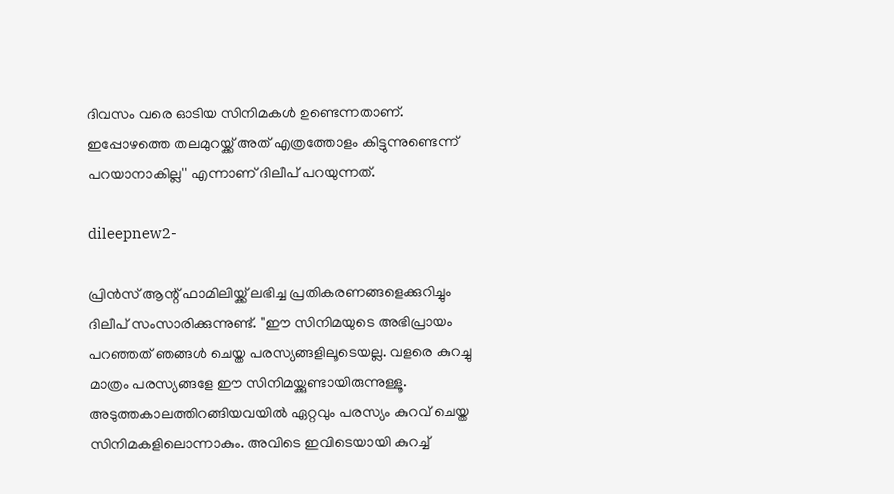ദിവസം വരെ ഓടിയ സിനിമകള്‍ ഉണ്ടെന്നതാണ്. ഇപ്പോഴത്തെ തലമുറയ്ക്ക് അത് എത്രത്തോളം കിട്ടുന്നുണ്ടെന്ന് പറയാനാകില്ല'' എന്നാണ് ദിലീപ് പറയുന്നത്.

dileepnew2-

പ്രിന്‍സ് ആന്റ് ഫാമിലിയ്ക്ക് ലഭിച്ച പ്രതികരണങ്ങളെക്കുറിച്ചും ദിലീപ് സംസാരിക്കുന്നുണ്ട്. ''ഈ സിനിമയുടെ അഭിപ്രായം പറഞ്ഞത് ഞങ്ങള്‍ ചെയ്ത പരസ്യങ്ങളിലൂടെയല്ല. വളരെ കുറച്ചു മാത്രം പരസ്യങ്ങളേ ഈ സിനിമയ്ക്കുണ്ടായിരുന്നുള്ളൂ. അടുത്തകാലത്തിറങ്ങിയവയില്‍ ഏറ്റവും പരസ്യം കുറവ് ചെയ്ത സിനിമകളിലൊന്നാകും. അവിടെ ഇവിടെയായി കുറച്ച്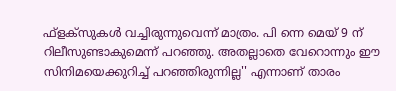ഫ്‌ളക്‌സുകള്‍ വച്ചിരുന്നുവെന്ന് മാത്രം. പി ന്നെ മെയ് 9 ന് റിലീസുണ്ടാകുമെന്ന് പറഞ്ഞു. അതല്ലാതെ വേറൊന്നും ഈ സിനിമയെക്കുറിച്ച് പറഞ്ഞിരുന്നില്ല'' എന്നാണ് താരം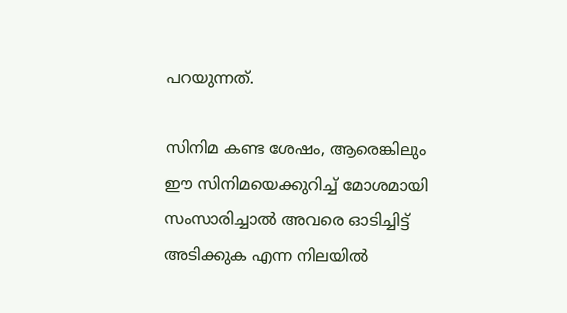പറയുന്നത്.

സിനിമ കണ്ട ശേഷം, ആരെങ്കിലും ഈ സിനിമയെക്കുറിച്ച് മോശമായി സംസാരിച്ചാല്‍ അവരെ ഓടിച്ചിട്ട് അടിക്കുക എന്ന നിലയില്‍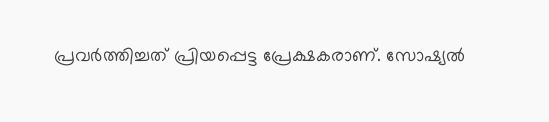പ്രവര്‍ത്തിച്ചത് പ്രിയപ്പെട്ട പ്രേക്ഷകരാണ്. സോഷ്യല്‍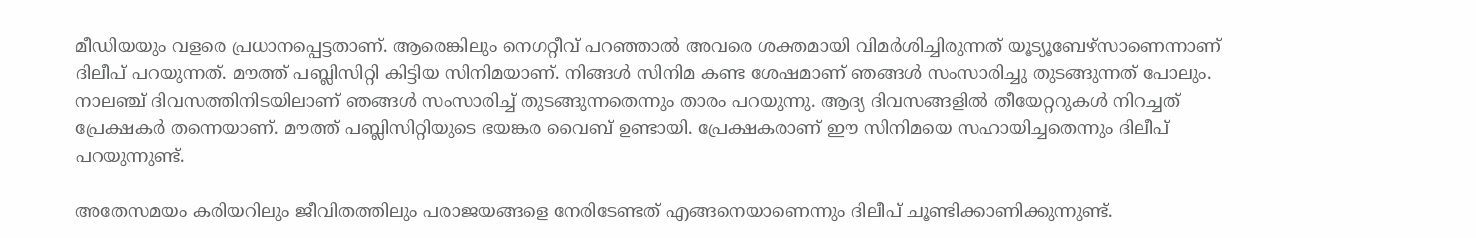മീഡിയയും വളരെ പ്രധാനപ്പെട്ടതാണ്. ആരെങ്കിലും നെഗറ്റീവ് പറഞ്ഞാല്‍ അവരെ ശക്തമായി വിമര്‍ശിച്ചിരുന്നത് യൂട്യൂബേഴ്‌സാണെന്നാണ് ദിലീപ് പറയുന്നത്. മൗത്ത് പബ്ലിസിറ്റി കിട്ടിയ സിനിമയാണ്. നിങ്ങള്‍ സിനിമ കണ്ട ശേഷമാണ് ഞങ്ങള്‍ സംസാരിച്ചു തുടങ്ങുന്നത് പോലും. നാലഞ്ച് ദിവസത്തിനിടയിലാണ് ഞങ്ങള്‍ സംസാരിച്ച് തുടങ്ങുന്നതെന്നും താരം പറയുന്നു. ആദ്യ ദിവസങ്ങളില്‍ തീയേറ്ററുകള്‍ നിറച്ചത് പ്രേക്ഷകര്‍ തന്നെയാണ്. മൗത്ത് പബ്ലിസിറ്റിയുടെ ഭയങ്കര വൈബ് ഉണ്ടായി. പ്രേക്ഷകരാണ് ഈ സിനിമയെ സഹായിച്ചതെന്നും ദിലീപ് പറയുന്നുണ്ട്.

അതേസമയം കരിയറിലും ജീവിതത്തിലും പരാജയങ്ങളെ നേരിടേണ്ടത് എങ്ങനെയാണെന്നും ദിലീപ് ചൂണ്ടിക്കാണിക്കുന്നുണ്ട്.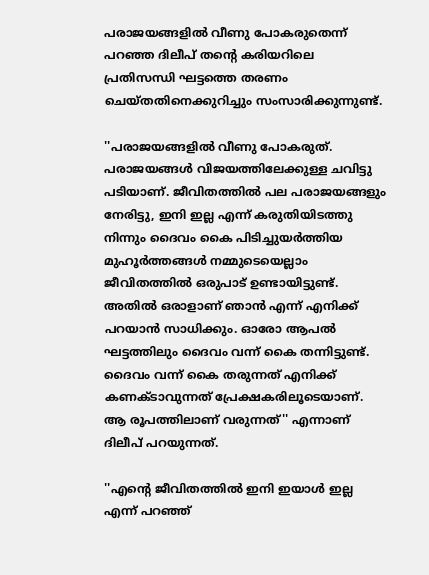പരാജയങ്ങളില്‍ വീണു പോകരുതെന്ന് പറഞ്ഞ ദിലീപ് തന്റെ കരിയറിലെ പ്രതിസന്ധി ഘട്ടത്തെ തരണം ചെയ്തതിനെക്കുറിച്ചും സംസാരിക്കുന്നുണ്ട്.

''പരാജയങ്ങളില്‍ വീണു പോകരുത്. പരാജയങ്ങള്‍ വിജയത്തിലേക്കുള്ള ചവിട്ടു പടിയാണ്. ജീവിതത്തില്‍ പല പരാജയങ്ങളും നേരിട്ടു, ഇനി ഇല്ല എന്ന് കരുതിയിടത്തു നിന്നും ദൈവം കൈ പിടിച്ചുയര്‍ത്തിയ മുഹൂര്‍ത്തങ്ങള്‍ നമ്മുടെയെല്ലാം ജീവിതത്തില്‍ ഒരുപാട് ഉണ്ടായിട്ടുണ്ട്. അതില്‍ ഒരാളാണ് ഞാന്‍ എന്ന് എനിക്ക് പറയാന്‍ സാധിക്കും. ഓരോ ആപല്‍ ഘട്ടത്തിലും ദൈവം വന്ന് കൈ തന്നിട്ടുണ്ട്. ദൈവം വന്ന് കൈ തരുന്നത് എനിക്ക് കണക്ടാവുന്നത് പ്രേക്ഷകരിലൂടെയാണ്. ആ രൂപത്തിലാണ് വരുന്നത്'' എന്നാണ് ദിലീപ് പറയുന്നത്.

''എന്റെ ജീവിതത്തില്‍ ഇനി ഇയാള്‍ ഇല്ല എന്ന് പറഞ്ഞ്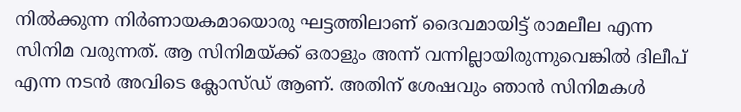നില്‍ക്കുന്ന നിര്‍ണായകമായൊരു ഘട്ടത്തിലാണ് ദൈവമായിട്ട് രാമലീല എന്ന സിനിമ വരുന്നത്. ആ സിനിമയ്ക്ക് ഒരാളും അന്ന് വന്നില്ലായിരുന്നുവെങ്കില്‍ ദിലീപ് എന്ന നടന്‍ അവിടെ ക്ലോസ്ഡ് ആണ്. അതിന് ശേഷവും ഞാന്‍ സിനിമകള്‍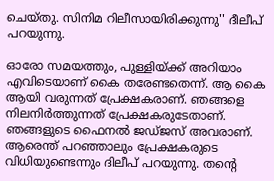ചെയ്തു. സിനിമ റിലീസായിരിക്കുന്നു'' ദീലീപ് പറയുന്നു.

ഓരോ സമയത്തും, പുള്ളിയ്ക്ക് അറിയാം എവിടെയാണ് കൈ തരേണ്ടതെന്ന്. ആ കൈ ആയി വരുന്നത് പ്രേക്ഷകരാണ്. ഞങ്ങളെ നിലനിര്‍ത്തുന്നത് പ്രേക്ഷകരുടേതാണ്. ഞങ്ങളുടെ ഫൈനല്‍ ജഡ്ജസ് അവരാണ്. ആരെന്ത് പറഞ്ഞാലും പ്രേക്ഷകരുടെ വിധിയുണ്ടെന്നും ദിലീപ് പറയുന്നു. തന്റെ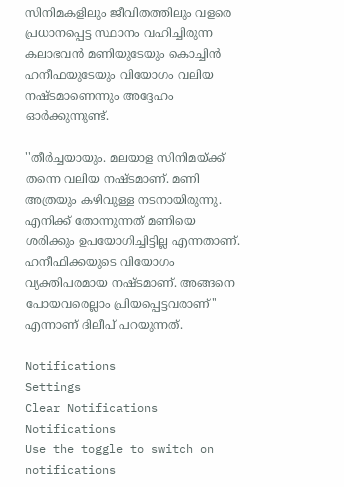സിനിമകളിലും ജീവിതത്തിലും വളരെ പ്രധാനപ്പെട്ട സ്ഥാനം വഹിച്ചിരുന്ന കലാഭവന്‍ മണിയുടേയും കൊച്ചിന്‍ ഹനീഫയുടേയും വിയോഗം വലിയ നഷ്ടമാണെന്നും അദ്ദേഹം ഓര്‍ക്കുന്നുണ്ട്.

''തീര്‍ച്ചയായും. മലയാള സിനിമയ്ക്ക് തന്നെ വലിയ നഷ്ടമാണ്. മണി അത്രയും കഴിവുള്ള നടനായിരുന്നു. എനിക്ക് തോന്നുന്നത് മണിയെ ശരിക്കും ഉപയോഗിച്ചിട്ടില്ല എന്നതാണ്. ഹനീഫിക്കയുടെ വിയോഗം വ്യക്തിപരമായ നഷ്ടമാണ്. അങ്ങനെ പോയവരെല്ലാം പ്രിയപ്പെട്ടവരാണ്'' എന്നാണ് ദിലീപ് പറയുന്നത്.

Notifications
Settings
Clear Notifications
Notifications
Use the toggle to switch on notifications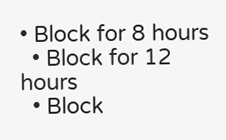• Block for 8 hours
  • Block for 12 hours
  • Block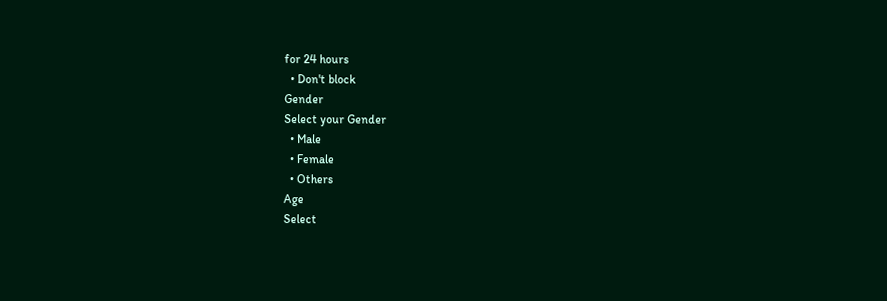for 24 hours
  • Don't block
Gender
Select your Gender
  • Male
  • Female
  • Others
Age
Select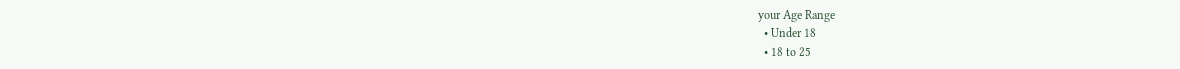your Age Range
  • Under 18
  • 18 to 25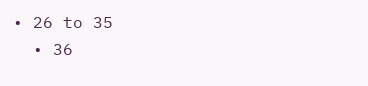• 26 to 35
  • 36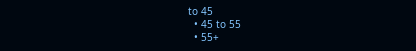to 45
  • 45 to 55
  • 55+